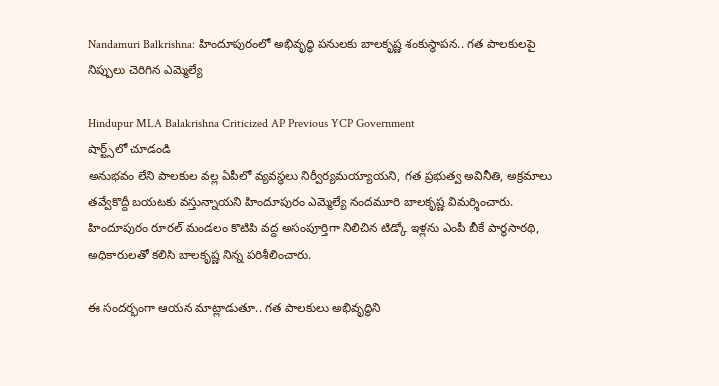Nandamuri Balkrishna: హిందూపురంలో అభివృద్ధి పనులకు బాలకృష్ణ శంకుస్థాపన.. గత పాలకులపై నిప్పులు చెరిగిన ఎమ్మెల్యే

Hindupur MLA Balakrishna Criticized AP Previous YCP Government
షార్ట్స్‌లో చూడండి
అనుభవం లేని పాలకుల వల్ల ఏపీలో వ్యవస్థలు నిర్వీర్యమయ్యాయని, గత ప్రభుత్వ అవినీతి, అక్రమాలు తవ్వేకొద్దీ బయటకు వస్తున్నాయని హిందూపురం ఎమ్మెల్యే నందమూరి బాలకృష్ణ విమర్శించారు. హిందూపురం రూరల్ మండలం కొటిపి వద్ద అసంపూర్తిగా నిలిచిన టిడ్కో ఇళ్లను ఎంపీ బీకే పార్థసారథి, అధికారులతో కలిసి బాలకృష్ణ నిన్న పరిశీలించారు.

ఈ సందర్భంగా ఆయన మాట్లాడుతూ.. గత పాలకులు అభివృద్ధిని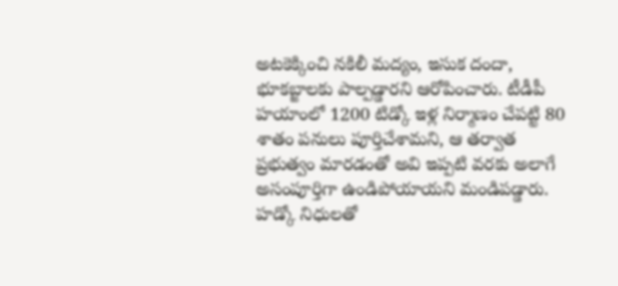అటకెక్కించి నకిలీ మద్యం, ఇసుక దందా, భూకబ్జాలకు పాల్పడ్డారని ఆరోపించారు. టీడీపీ హయాంలో 1200 టిడ్కో ఇళ్ల నిర్మాణం చేపట్టి 80 శాతం పనులు పూర్తిచేశామని, ఆ తర్వాత ప్రభుత్వం మారడంతో అవి ఇప్పటి వరకు అలాగే అసంపూర్తిగా ఉండిపోయాయని మండిపడ్డారు. హడ్కో నిధులతో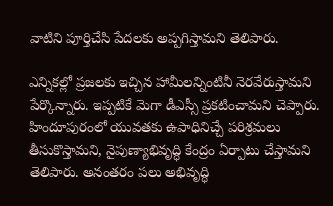వాటిని పూర్తిచేసి పేదలకు అప్పగిస్తామని తెలిపారు.

ఎన్నికల్లో ప్రజలకు ఇచ్చిన హామీలన్నింటినీ నెరవేరుస్తామని పేర్కొన్నారు. ఇప్పటికే మెగా డీఎస్సీ ప్రకటించామని చెప్పారు. హిందూపురంలో యువతకు ఉపాధినిచ్చే పరిశ్రమలు తీసుకొస్తామని, నైపుణ్యాభివృద్ధి కేంద్రం ఏర్పాటు చేస్తామని తెలిపారు. అనంతరం పలు అభివృద్ధి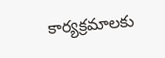కార్యక్రమాలకు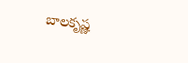బాలకృష్ణ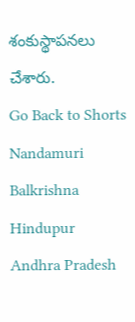శంకుస్థాపనలు చేశారు.
Go Back to Shorts
Nandamuri Balkrishna
Hindupur
Andhra Pradesh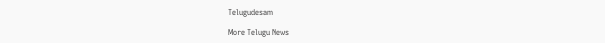Telugudesam

More Telugu News